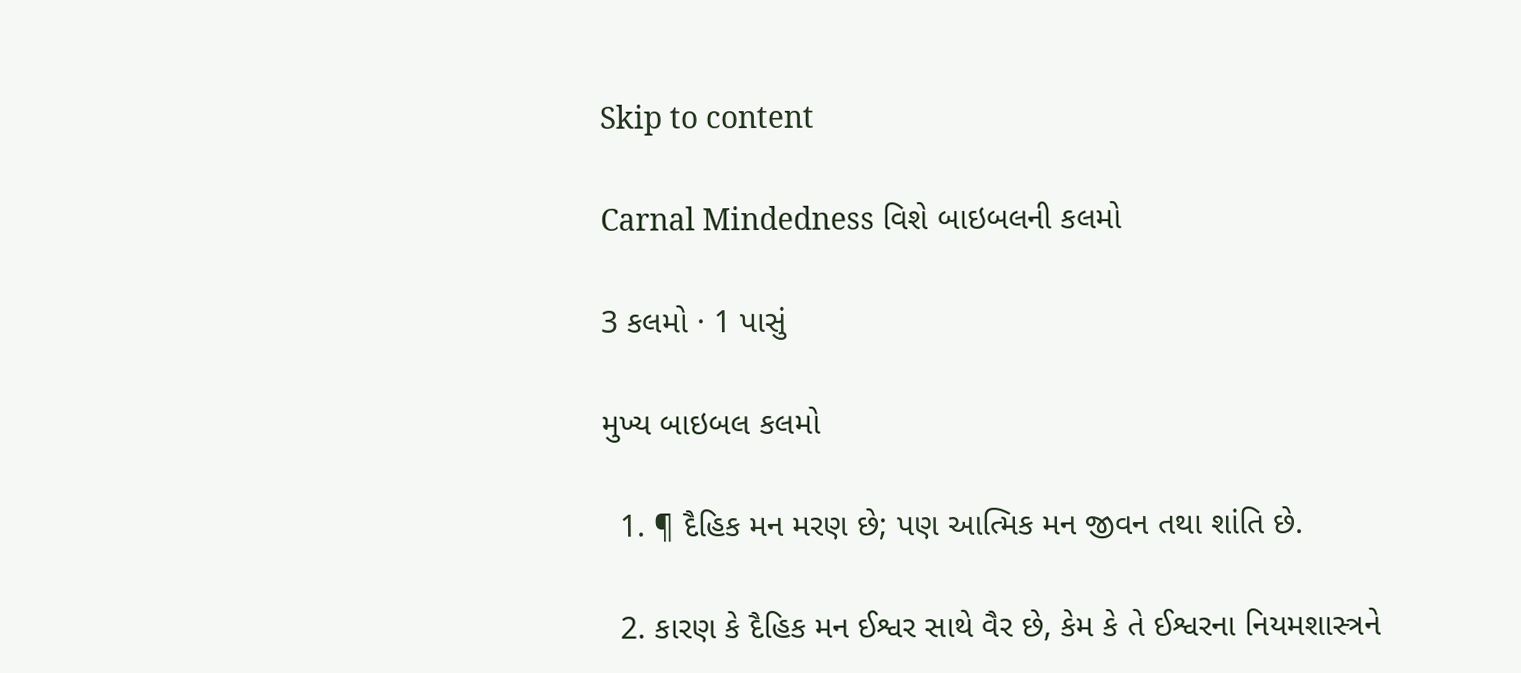Skip to content

Carnal Mindedness વિશે બાઇબલની કલમો

3 કલમો · 1 પાસું

મુખ્ય બાઇબલ કલમો

  1. ¶ દૈહિક મન મરણ છે; પણ આત્મિક મન જીવન તથા શાંતિ છે.

  2. કારણ કે દૈહિક મન ઈશ્વર સાથે વૈર છે, કેમ કે તે ઈશ્વરના નિયમશાસ્ત્રને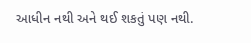આધીન નથી અને થઈ શકતું પણ નથી.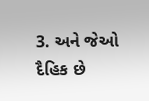3. અને જેઓ દૈહિક છે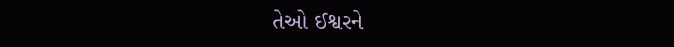તેઓ ઈશ્વરને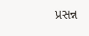પ્રસન્ન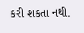કરી શકતા નથી.